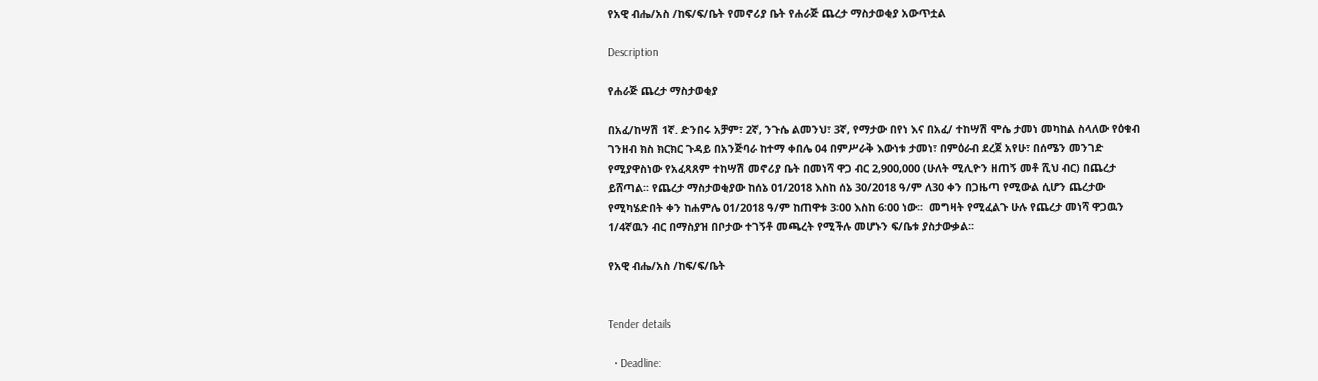የአዊ ብሔ/አስ /ከፍ/ፍ/ቤት የመኖሪያ ቤት የሐራጅ ጨረታ ማስታወቂያ አውጥቷል

Description

የሐራጅ ጨረታ ማስታወቂያ

በአፈ/ከሣሽ 1ኛ. ድንበሩ አቻም፣ 2ኛ, ንጉሴ ልመንህ፣ 3ኛ, የማታው በየነ እና በአፈ/ ተከሣሽ ሞሴ ታመነ መካከል ስላለው የዕቁብ ገንዘብ ክስ ክርክር ጉዳይ በአንጅባራ ከተማ ቀበሌ 04 በምሥራቅ እውነቱ ታመነ፣ በምዕራብ ደረጀ አየሁ፣ በሰሜን መንገድ የሚያዋስነው የአፈጻጸም ተከሣሽ መኖሪያ ቤት በመነሻ ዋጋ ብር 2,900,000 (ሁለት ሚሊዮን ዘጠኝ መቶ ሺህ ብር) በጨረታ ይሸጣል፡፡ የጨረታ ማስታወቂያው ከሰኔ 01/2018 እስከ ሰኔ 30/2018 ዓ/ም ለ30 ቀን በጋዜጣ የሚውል ሲሆን ጨረታው የሚካሄድበት ቀን ከሐምሌ 01/2018 ዓ/ም ከጠዋቱ 3፡00 እስከ 6፡00 ነው፡፡  መግዛት የሚፈልጉ ሁሉ የጨረታ መነሻ ዋጋዉን 1/4ኛዉን ብር በማስያዝ በቦታው ተገኝቶ መጫረት የሚችሉ መሆኑን ፍ/ቤቱ ያስታውቃል፡፡

የአዊ ብሔ/አስ /ከፍ/ፍ/ቤት


Tender details

  • Deadline: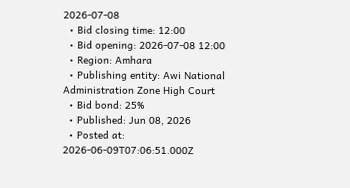2026-07-08
  • Bid closing time: 12:00
  • Bid opening: 2026-07-08 12:00
  • Region: Amhara
  • Publishing entity: Awi National Administration Zone High Court
  • Bid bond: 25%
  • Published: Jun 08, 2026
  • Posted at: 2026-06-09T07:06:51.000Z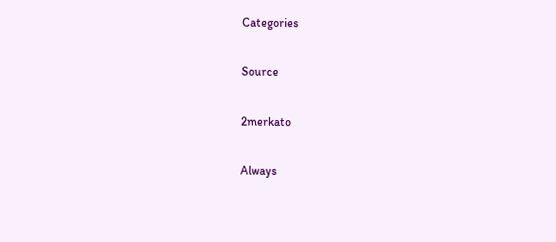Categories

Source

2merkato

Always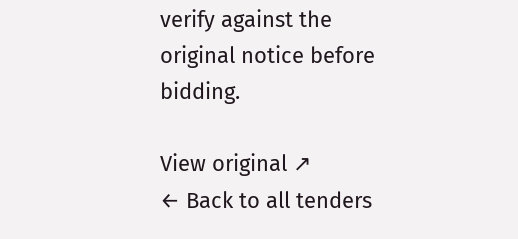verify against the original notice before bidding.

View original ↗
← Back to all tenders